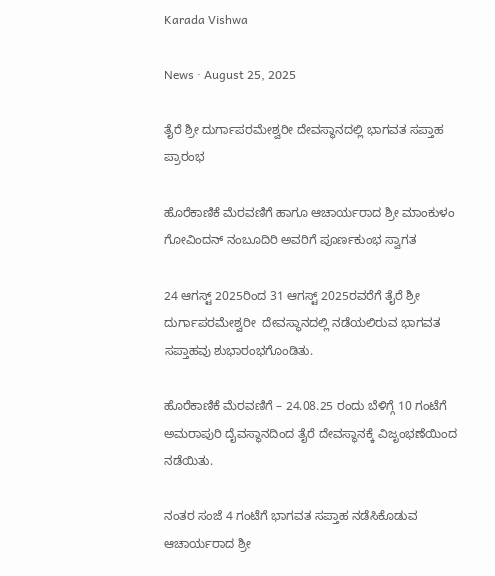Karada Vishwa

News · August 25, 2025

ತೈರೆ ಶ್ರೀ ದುರ್ಗಾಪರಮೇಶ್ವರೀ ದೇವಸ್ಥಾನದಲ್ಲಿ ಭಾಗವತ ಸಪ್ತಾಹ ಪ್ರಾರಂಭ

ಹೊರೆಕಾಣಿಕೆ ಮೆರವಣಿಗೆ ಹಾಗೂ ಆಚಾರ್ಯರಾದ ಶ್ರೀ ಮಾಂಕುಳಂ ಗೋವಿಂದನ್ ನಂಬೂದಿರಿ ಅವರಿಗೆ ಪೂರ್ಣಕುಂಭ ಸ್ವಾಗತ

24 ಆಗಸ್ಟ್ 2025ರಿಂದ 31 ಆಗಸ್ಟ್ 2025ರವರೆಗೆ ತೈರೆ ಶ್ರೀ ದುರ್ಗಾಪರಮೇಶ್ವರೀ  ದೇವಸ್ಥಾನದಲ್ಲಿ ನಡೆಯಲಿರುವ ಭಾಗವತ ಸಪ್ತಾಹವು ಶುಭಾರಂಭಗೊಂಡಿತು.

ಹೊರೆಕಾಣಿಕೆ ಮೆರವಣಿಗೆ – 24.08.25 ರಂದು ಬೆಳಿಗ್ಗೆ 10 ಗಂಟೆಗೆ ಅಮರಾಪುರಿ ದೈವಸ್ಥಾನದಿಂದ ತೈರೆ ದೇವಸ್ಥಾನಕ್ಕೆ ವಿಜೃಂಭಣೆಯಿಂದ ನಡೆಯಿತು.

ನಂತರ ಸಂಜೆ 4 ಗಂಟೆಗೆ ಭಾಗವತ ಸಪ್ತಾಹ ನಡೆಸಿಕೊಡುವ ಆಚಾರ್ಯರಾದ ಶ್ರೀ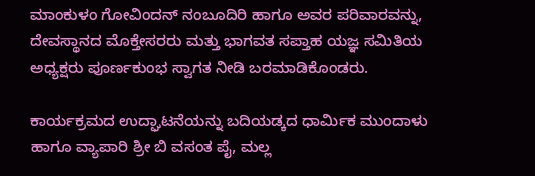ಮಾಂಕುಳಂ ಗೋವಿಂದನ್ ನಂಬೂದಿರಿ ಹಾಗೂ ಅವರ ಪರಿವಾರವನ್ನು, ದೇವಸ್ಥಾನದ ಮೊಕ್ತೇಸರರು ಮತ್ತು ಭಾಗವತ ಸಪ್ತಾಹ ಯಜ್ಞ ಸಮಿತಿಯ ಅಧ್ಯಕ್ಷರು ಪೂರ್ಣಕುಂಭ ಸ್ವಾಗತ ನೀಡಿ ಬರಮಾಡಿಕೊಂಡರು.

ಕಾರ್ಯಕ್ರಮದ ಉದ್ಘಾಟನೆಯನ್ನು ಬದಿಯಡ್ಕದ ಧಾರ್ಮಿಕ ಮುಂದಾಳು ಹಾಗೂ ವ್ಯಾಪಾರಿ ಶ್ರೀ ಬಿ ವಸಂತ ಪೈ, ಮಲ್ಲ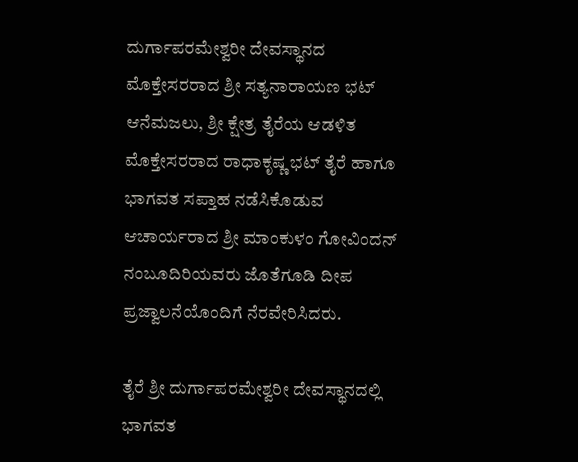ದುರ್ಗಾಪರಮೇಶ್ವರೀ ದೇವಸ್ಥಾನದ ಮೊಕ್ತೇಸರರಾದ ಶ್ರೀ ಸತ್ಯನಾರಾಯಣ ಭಟ್ ಆನೆಮಜಲು, ಶ್ರೀ ಕ್ಷೇತ್ರ ತೈರೆಯ ಆಡಳಿತ ಮೊಕ್ತೇಸರರಾದ ರಾಧಾಕೃಷ್ಣ ಭಟ್ ತೈರೆ ಹಾಗೂ ಭಾಗವತ ಸಪ್ತಾಹ ನಡೆಸಿಕೊಡುವ ಆಚಾರ್ಯರಾದ ಶ್ರೀ ಮಾಂಕುಳಂ ಗೋವಿಂದನ್ ನಂಬೂದಿರಿಯವರು ಜೊತೆಗೂಡಿ ದೀಪ ಪ್ರಜ್ವಾಲನೆಯೊಂದಿಗೆ ನೆರವೇರಿಸಿದರು.

ತೈರೆ ಶ್ರೀ ದುರ್ಗಾಪರಮೇಶ್ವರೀ ದೇವಸ್ಥಾನದಲ್ಲಿ ಭಾಗವತ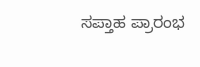ಸಪ್ತಾಹ ಪ್ರಾರಂಭ